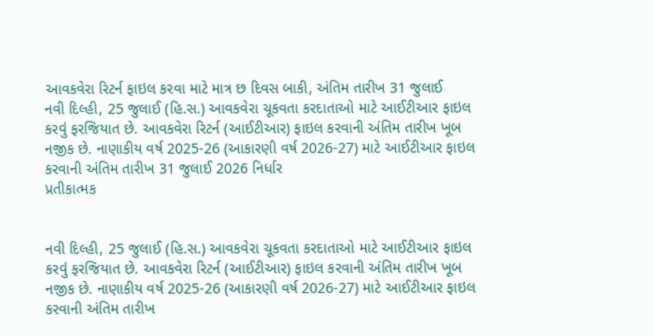આવકવેરા રિટર્ન ફાઇલ કરવા માટે માત્ર છ દિવસ બાકી, અંતિમ તારીખ 31 જુલાઈ
નવી દિલ્હી, 25 જુલાઈ (હિ.સ.) આવકવેરા ચૂકવતા કરદાતાઓ માટે આઈટીઆર ફાઇલ કરવું ફરજિયાત છે. આવકવેરા રિટર્ન (આઈટીઆર) ફાઇલ કરવાની અંતિમ તારીખ ખૂબ નજીક છે. નાણાકીય વર્ષ 2025-26 (આકારણી વર્ષ 2026-27) માટે આઈટીઆર ફાઇલ કરવાની અંતિમ તારીખ 31 જુલાઈ 2026 નિર્ધાર
પ્રતીકાત્મક


નવી દિલ્હી, 25 જુલાઈ (હિ.સ.) આવકવેરા ચૂકવતા કરદાતાઓ માટે આઈટીઆર ફાઇલ કરવું ફરજિયાત છે. આવકવેરા રિટર્ન (આઈટીઆર) ફાઇલ કરવાની અંતિમ તારીખ ખૂબ નજીક છે. નાણાકીય વર્ષ 2025-26 (આકારણી વર્ષ 2026-27) માટે આઈટીઆર ફાઇલ કરવાની અંતિમ તારીખ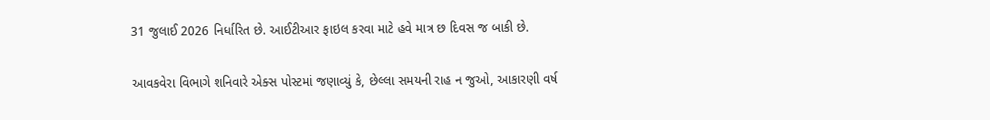31 જુલાઈ 2026 નિર્ધારિત છે. આઈટીઆર ફાઇલ કરવા માટે હવે માત્ર છ દિવસ જ બાકી છે.

આવકવેરા વિભાગે શનિવારે એક્સ પોસ્ટમાં જણાવ્યું કે, છેલ્લા સમયની રાહ ન જુઓ, આકારણી વર્ષ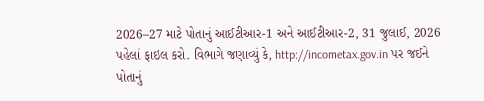2026–27 માટે પોતાનું આઈટીઆર-1 અને આઈટીઆર-2, 31 જુલાઈ, 2026 પહેલાં ફાઇલ કરો. વિભાગે જણાવ્યું કે, http://incometax.gov.in પર જઈને પોતાનું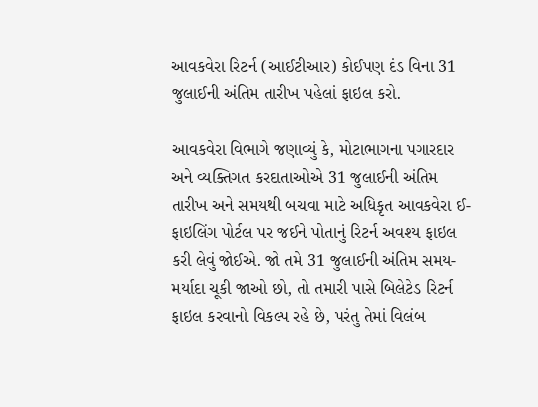આવકવેરા રિટર્ન (આઈટીઆર) કોઈપણ દંડ વિના 31 જુલાઈની અંતિમ તારીખ પહેલાં ફાઇલ કરો.

આવકવેરા વિભાગે જણાવ્યું કે, મોટાભાગના પગારદાર અને વ્યક્તિગત કરદાતાઓએ 31 જુલાઈની અંતિમ તારીખ અને સમયથી બચવા માટે અધિકૃત આવકવેરા ઈ-ફાઇલિંગ પોર્ટલ પર જઈને પોતાનું રિટર્ન અવશ્ય ફાઇલ કરી લેવું જોઈએ. જો તમે 31 જુલાઈની અંતિમ સમય-મર્યાદા ચૂકી જાઓ છો, તો તમારી પાસે બિલેટેડ રિટર્ન ફાઇલ કરવાનો વિકલ્પ રહે છે, પરંતુ તેમાં વિલંબ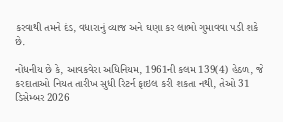કરવાથી તમને દંડ, વધારાનું વ્યાજ અને ઘણા કર લાભો ગુમાવવા પડી શકે છે.

નોંધનીય છે કે, આવકવેરા અધિનિયમ, 1961ની કલમ 139(4) હેઠળ, જે કરદાતાઓ નિયત તારીખ સુધી રિટર્ન ફાઇલ કરી શકતા નથી, તેઓ 31 ડિસેમ્બર 2026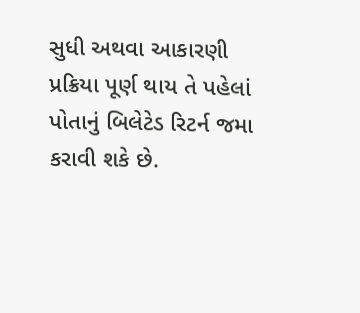સુધી અથવા આકારણી પ્રક્રિયા પૂર્ણ થાય તે પહેલાં પોતાનું બિલેટેડ રિટર્ન જમા કરાવી શકે છે.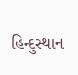હિન્દુસ્થાન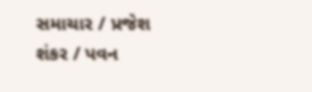સમાચાર / પ્રજેશ શંકર / પવન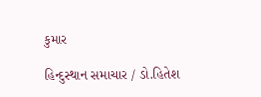કુમાર

હિન્દુસ્થાન સમાચાર / ડો.હિતેશ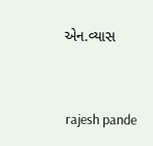એન.વ્યાસ


 rajesh pande